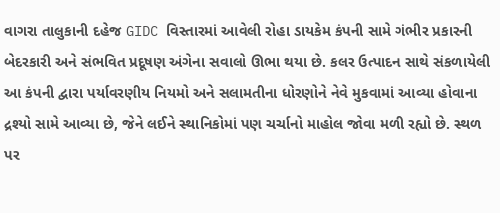વાગરા તાલુકાની દહેજ GIDC વિસ્તારમાં આવેલી રોહા ડાયકેમ કંપની સામે ગંભીર પ્રકારની બેદરકારી અને સંભવિત પ્રદૂષણ અંગેના સવાલો ઊભા થયા છે. કલર ઉત્પાદન સાથે સંકળાયેલી આ કંપની દ્વારા પર્યાવરણીય નિયમો અને સલામતીના ધોરણોને નેવે મુકવામાં આવ્યા હોવાના દ્રશ્યો સામે આવ્યા છે, જેને લઈને સ્થાનિકોમાં પણ ચર્ચાનો માહોલ જોવા મળી રહ્યો છે. સ્થળ પર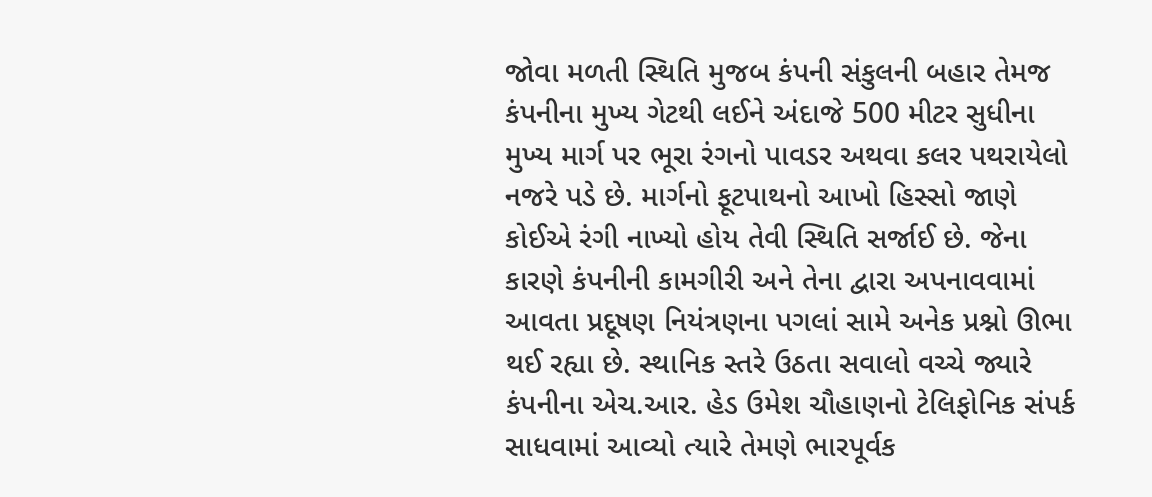જોવા મળતી સ્થિતિ મુજબ કંપની સંકુલની બહાર તેમજ કંપનીના મુખ્ય ગેટથી લઈને અંદાજે 500 મીટર સુધીના મુખ્ય માર્ગ પર ભૂરા રંગનો પાવડર અથવા કલર પથરાયેલો નજરે પડે છે. માર્ગનો ફૂટપાથનો આખો હિસ્સો જાણે કોઈએ રંગી નાખ્યો હોય તેવી સ્થિતિ સર્જાઈ છે. જેના કારણે કંપનીની કામગીરી અને તેના દ્વારા અપનાવવામાં આવતા પ્રદૂષણ નિયંત્રણના પગલાં સામે અનેક પ્રશ્નો ઊભા થઈ રહ્યા છે. સ્થાનિક સ્તરે ઉઠતા સવાલો વચ્ચે જ્યારે કંપનીના એચ.આર. હેડ ઉમેશ ચૌહાણનો ટેલિફોનિક સંપર્ક સાધવામાં આવ્યો ત્યારે તેમણે ભારપૂર્વક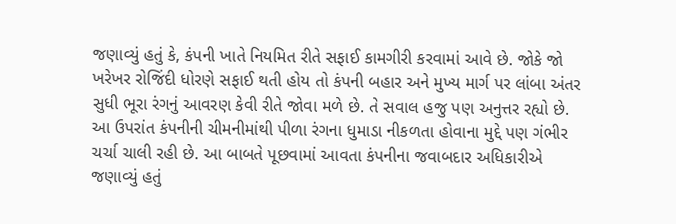જણાવ્યું હતું કે, કંપની ખાતે નિયમિત રીતે સફાઈ કામગીરી કરવામાં આવે છે. જોકે જો ખરેખર રોજિંદી ધોરણે સફાઈ થતી હોય તો કંપની બહાર અને મુખ્ય માર્ગ પર લાંબા અંતર સુધી ભૂરા રંગનું આવરણ કેવી રીતે જોવા મળે છે. તે સવાલ હજુ પણ અનુત્તર રહ્યો છે.
આ ઉપરાંત કંપનીની ચીમનીમાંથી પીળા રંગના ધુમાડા નીકળતા હોવાના મુદ્દે પણ ગંભીર ચર્ચા ચાલી રહી છે. આ બાબતે પૂછવામાં આવતા કંપનીના જવાબદાર અધિકારીએ જણાવ્યું હતું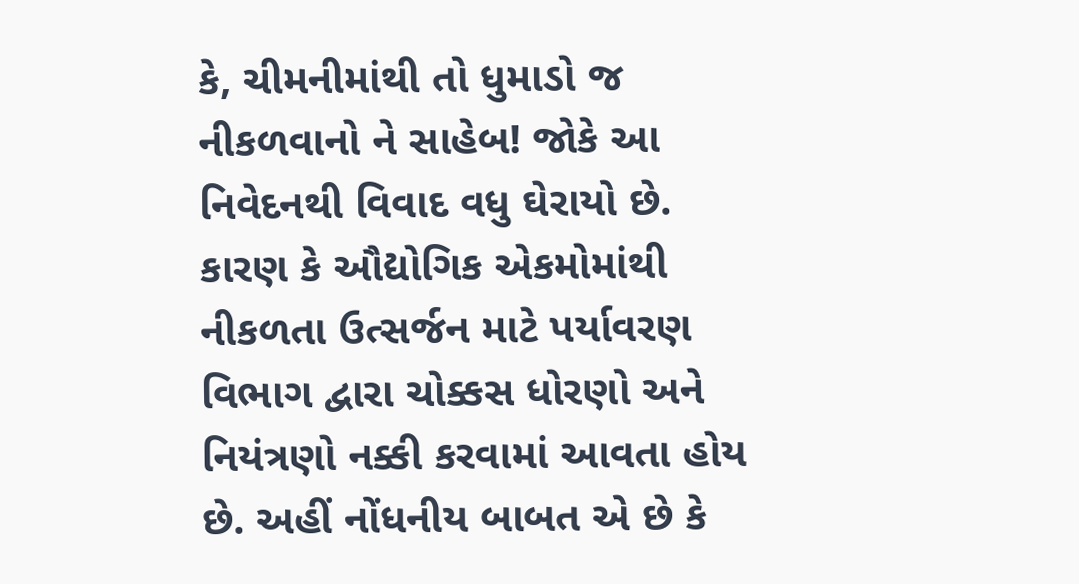કે, ચીમનીમાંથી તો ધુમાડો જ નીકળવાનો ને સાહેબ! જોકે આ નિવેદનથી વિવાદ વધુ ઘેરાયો છે. કારણ કે ઔદ્યોગિક એકમોમાંથી નીકળતા ઉત્સર્જન માટે પર્યાવરણ વિભાગ દ્વારા ચોક્કસ ધોરણો અને નિયંત્રણો નક્કી કરવામાં આવતા હોય છે. અહીં નોંધનીય બાબત એ છે કે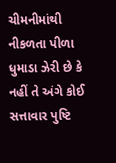ચીમનીમાંથી નીકળતા પીળા ધુમાડા ઝેરી છે કે નહીં તે અંગે કોઈ સત્તાવાર પુષ્ટિ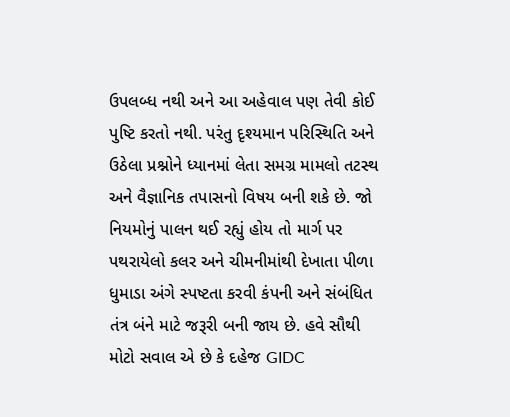ઉપલબ્ધ નથી અને આ અહેવાલ પણ તેવી કોઈ પુષ્ટિ કરતો નથી. પરંતુ દૃશ્યમાન પરિસ્થિતિ અને ઉઠેલા પ્રશ્નોને ધ્યાનમાં લેતા સમગ્ર મામલો તટસ્થ અને વૈજ્ઞાનિક તપાસનો વિષય બની શકે છે. જો નિયમોનું પાલન થઈ રહ્યું હોય તો માર્ગ પર પથરાયેલો કલર અને ચીમનીમાંથી દેખાતા પીળા ધુમાડા અંગે સ્પષ્ટતા કરવી કંપની અને સંબંધિત તંત્ર બંને માટે જરૂરી બની જાય છે. હવે સૌથી મોટો સવાલ એ છે કે દહેજ GIDC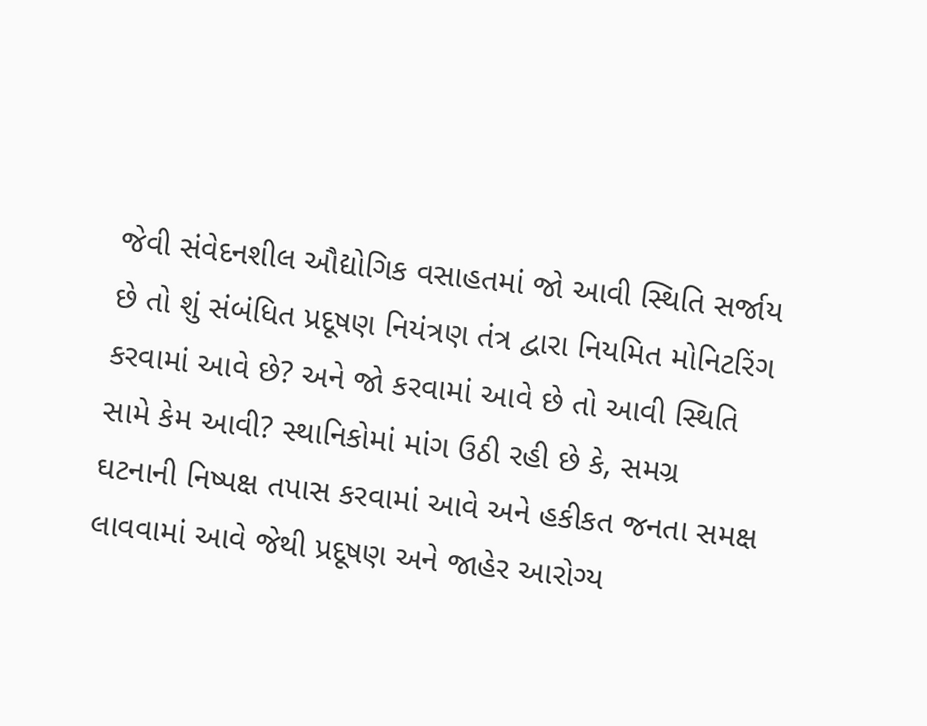જેવી સંવેદનશીલ ઔદ્યોગિક વસાહતમાં જો આવી સ્થિતિ સર્જાય છે તો શું સંબંધિત પ્રદૂષણ નિયંત્રણ તંત્ર દ્વારા નિયમિત મોનિટરિંગ કરવામાં આવે છે? અને જો કરવામાં આવે છે તો આવી સ્થિતિ સામે કેમ આવી? સ્થાનિકોમાં માંગ ઉઠી રહી છે કે, સમગ્ર ઘટનાની નિષ્પક્ષ તપાસ કરવામાં આવે અને હકીકત જનતા સમક્ષ લાવવામાં આવે જેથી પ્રદૂષણ અને જાહેર આરોગ્ય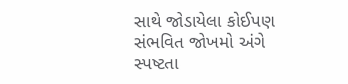સાથે જોડાયેલા કોઈપણ સંભવિત જોખમો અંગે સ્પષ્ટતા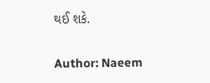થઈ શકે.

Author: Naeem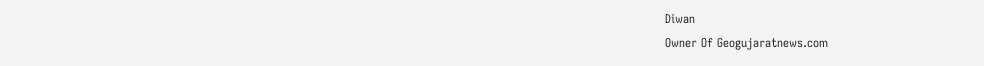Diwan
Owner Of Geogujaratnews.com